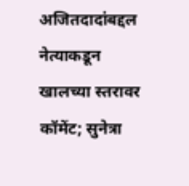अजितदादांबद्दल नेत्याकडून खालच्या स्तरावर कॉमेंट; सुनेत्रा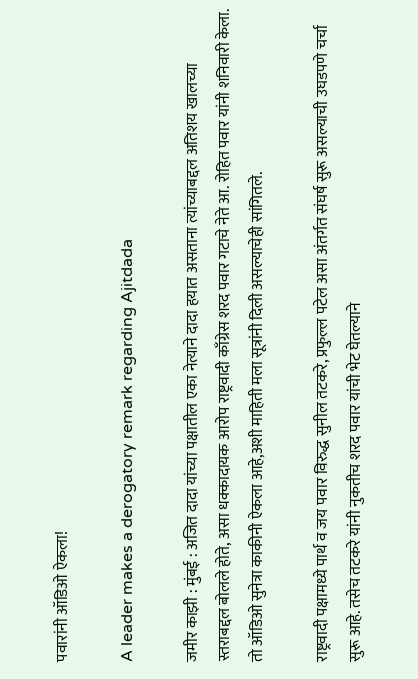पवारांनी ऑडिओ ऐकला!

A leader makes a derogatory remark regarding Ajitdada

जमीर काझी : मुंबई : अजित दादा यांच्या पक्षातील एका नेत्याने दादा हयात असताना त्यांच्याबद्दल अतिशय खालच्या स्तराबद्दल बोलले होते, असा धक्कादायक आरोप राष्ट्रवादी काँग्रेस शरद पवार गटाचे नेते आ. रोहित पवार यांनी शनिवारी केला.  तो ऑडिओ सुनेत्रा काकीनी ऐकला आहे,अशी माहिती मला सूत्रांनी दिली असल्याचेही सांगितले.

राष्ट्रवादी पक्षामध्ये पार्थ व जय पवार विरुद्ध सुनील तटकरे, प्रफुल्ल पटेल असा अंतर्गत संघर्ष सुरू असल्याची उघडपणे चर्चा सुरू आहे. तसेच तटकरे यांनी नुकतीच शरद पवार यांची भेट घेतल्याने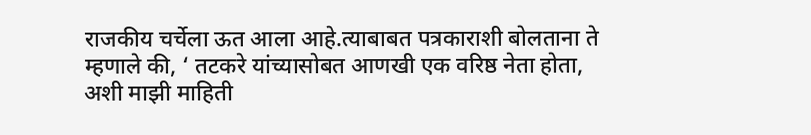राजकीय चर्चेला ऊत आला आहे.त्याबाबत पत्रकाराशी बोलताना ते म्हणाले की, ‘ तटकरे यांच्यासोबत आणखी एक वरिष्ठ नेता होता, अशी माझी माहिती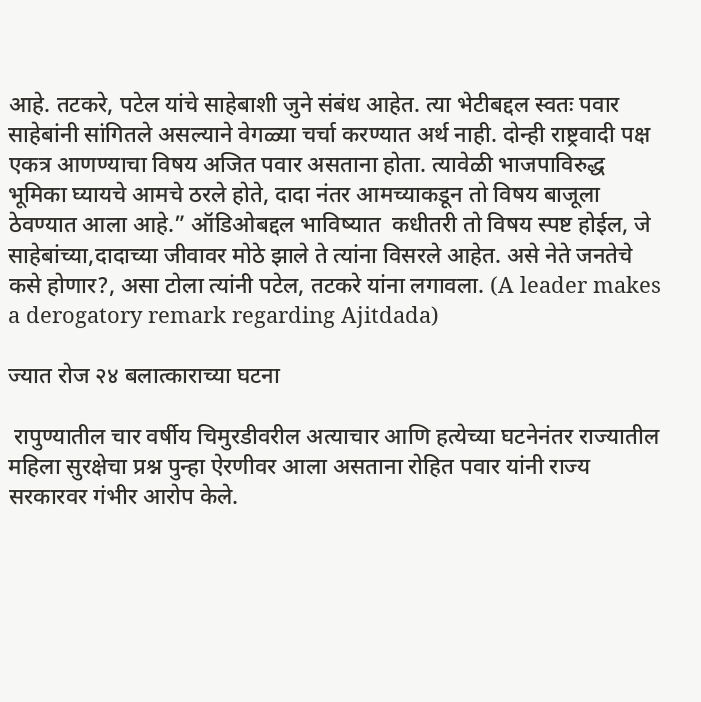आहे. तटकरे, पटेल यांचे साहेबाशी जुने संबंध आहेत. त्या भेटीबद्दल स्वतः पवार साहेबांनी सांगितले असल्याने वेगळ्या चर्चा करण्यात अर्थ नाही. दोन्ही राष्ट्रवादी पक्ष एकत्र आणण्याचा विषय अजित पवार असताना होता. त्यावेळी भाजपाविरुद्ध भूमिका घ्यायचे आमचे ठरले होते, दादा नंतर आमच्याकडून तो विषय बाजूला ठेवण्यात आला आहे.” ऑडिओबद्दल भाविष्यात  कधीतरी तो विषय स्पष्ट होईल, जे साहेबांच्या,दादाच्या जीवावर मोठे झाले ते त्यांना विसरले आहेत. असे नेते जनतेचे कसे होणार?, असा टोला त्यांनी पटेल, तटकरे यांना लगावला. (A leader makes a derogatory remark regarding Ajitdada)

ज्यात रोज २४ बलात्काराच्या घटना

 रापुण्यातील चार वर्षीय चिमुरडीवरील अत्याचार आणि हत्येच्या घटनेनंतर राज्यातील महिला सुरक्षेचा प्रश्न पुन्हा ऐरणीवर आला असताना रोहित पवार यांनी राज्य सरकारवर गंभीर आरोप केले.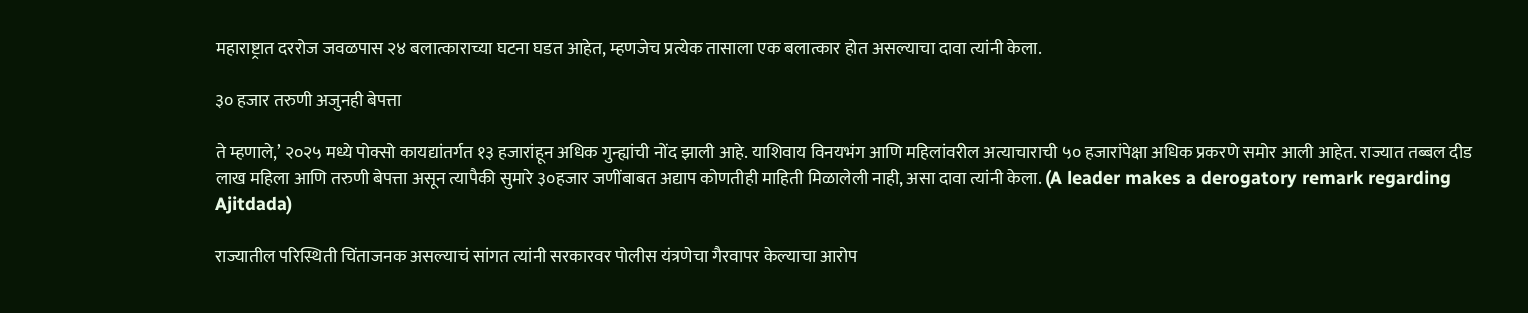महाराष्ट्रात दररोज जवळपास २४ बलात्काराच्या घटना घडत आहेत, म्हणजेच प्रत्येक तासाला एक बलात्कार होत असल्याचा दावा त्यांनी केला.

३० हजार तरुणी अजुनही बेपत्ता

ते म्हणाले,’ २०२५ मध्ये पोक्सो कायद्यांतर्गत १३ हजारांहून अधिक गुन्ह्यांची नोंद झाली आहे. याशिवाय विनयभंग आणि महिलांवरील अत्याचाराची ५० हजारांपेक्षा अधिक प्रकरणे समोर आली आहेत. राज्यात तब्बल दीड लाख महिला आणि तरुणी बेपत्ता असून त्यापैकी सुमारे ३०हजार जणींबाबत अद्याप कोणतीही माहिती मिळालेली नाही, असा दावा त्यांनी केला. (A leader makes a derogatory remark regarding Ajitdada)

राज्यातील परिस्थिती चिंताजनक असल्याचं सांगत त्यांनी सरकारवर पोलीस यंत्रणेचा गैरवापर केल्याचा आरोप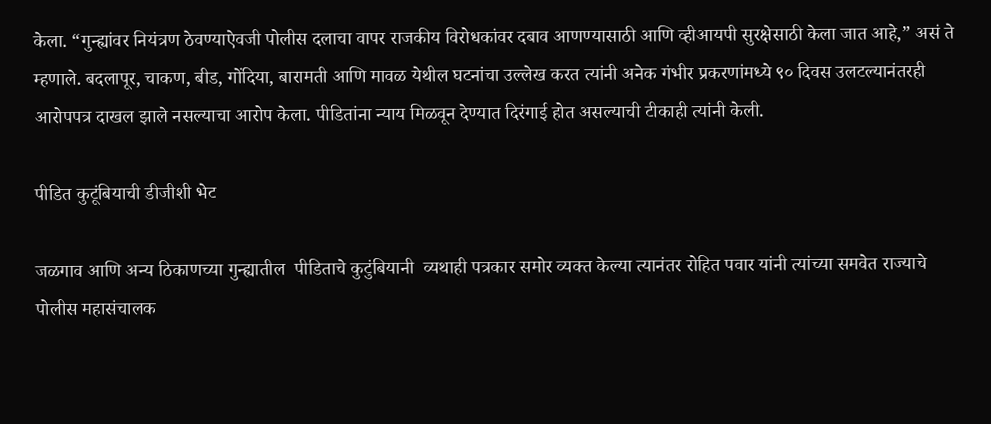केला. “गुन्ह्यांवर नियंत्रण ठेवण्याऐवजी पोलीस दलाचा वापर राजकीय विरोधकांवर दबाव आणण्यासाठी आणि व्हीआयपी सुरक्षेसाठी केला जात आहे,” असं ते म्हणाले. बदलापूर, चाकण, बीड, गोंदिया, बारामती आणि मावळ येथील घटनांचा उल्लेख करत त्यांनी अनेक गंभीर प्रकरणांमध्ये ९० दिवस उलटल्यानंतरही आरोपपत्र दाखल झाले नसल्याचा आरोप केला. पीडितांना न्याय मिळवून देण्यात दिरंगाई होत असल्याची टीकाही त्यांनी केली.

पीडित कुटूंबियाची डीजीशी भेट

जळगाव आणि अन्य ठिकाणच्या गुन्ह्यातील  पीडिताचे कुटुंबियानी  व्यथाही पत्रकार समोर व्यक्त केल्या त्यानंतर रोहित पवार यांनी त्यांच्या समवेत राज्याचे पोलीस महासंचालक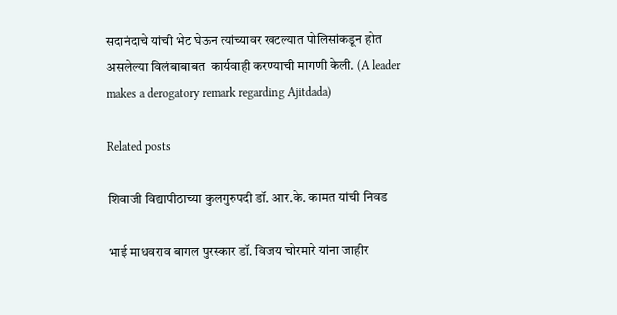सदानंदाचे यांची भेट घेऊन त्यांच्यावर खटल्यात पोलिसांकडून होत  असलेल्या विलंबाबाबत  कार्यवाही करण्याची मागणी केली. (A leader makes a derogatory remark regarding Ajitdada)

Related posts

शिवाजी विद्यापीठाच्या कुलगुरुपदी डॉ. आर.के. कामत यांची निवड

भाई माधवराव बागल पुरस्कार डॉ. विजय चोरमारे यांना जाहीर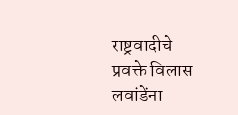राष्ट्रवादीचे प्रवक्ते विलास लवांडेंना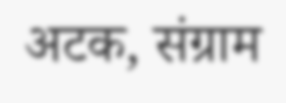अटक, संग्राम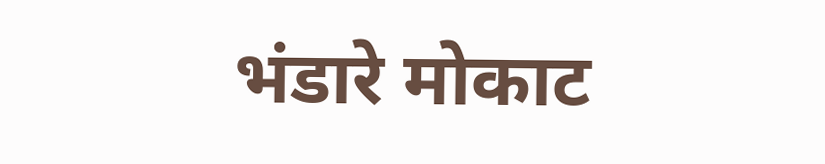भंडारे मोकाट